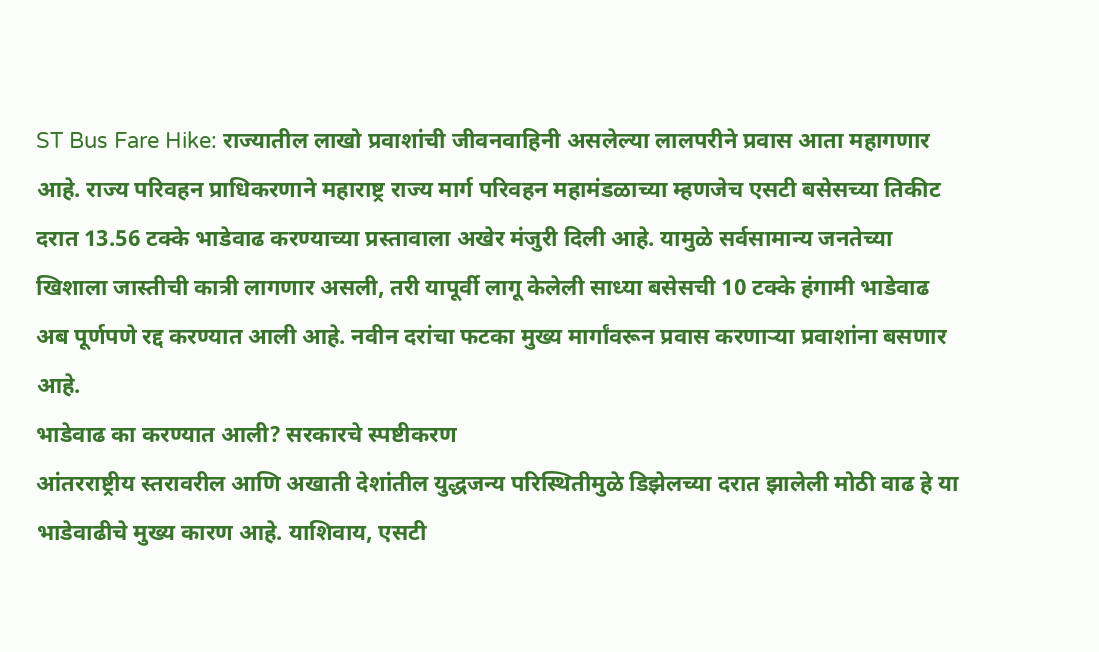ST Bus Fare Hike: राज्यातील लाखो प्रवाशांची जीवनवाहिनी असलेल्या लालपरीने प्रवास आता महागणार आहे. राज्य परिवहन प्राधिकरणाने महाराष्ट्र राज्य मार्ग परिवहन महामंडळाच्या म्हणजेच एसटी बसेसच्या तिकीट दरात 13.56 टक्के भाडेवाढ करण्याच्या प्रस्तावाला अखेर मंजुरी दिली आहे. यामुळे सर्वसामान्य जनतेच्या खिशाला जास्तीची कात्री लागणार असली, तरी यापूर्वी लागू केलेली साध्या बसेसची 10 टक्के हंगामी भाडेवाढ अब पूर्णपणे रद्द करण्यात आली आहे. नवीन दरांचा फटका मुख्य मार्गांवरून प्रवास करणाऱ्या प्रवाशांना बसणार आहे.
भाडेवाढ का करण्यात आली? सरकारचे स्पष्टीकरण
आंतरराष्ट्रीय स्तरावरील आणि अखाती देशांतील युद्धजन्य परिस्थितीमुळे डिझेलच्या दरात झालेली मोठी वाढ हे या भाडेवाढीचे मुख्य कारण आहे. याशिवाय, एसटी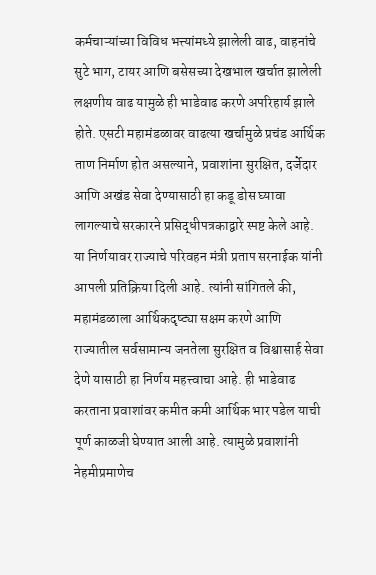कर्मचाऱ्यांच्या विविध भत्त्यांमध्ये झालेली वाढ, वाहनांचे सुटे भाग, टायर आणि बसेसच्या देखभाल खर्चात झालेली लक्षणीय वाढ यामुळे ही भाडेवाढ करणे अपरिहार्य झाले होते. एसटी महामंडळावर वाढत्या खर्चामुळे प्रचंड आर्थिक ताण निर्माण होत असल्याने, प्रवाशांना सुरक्षित, दर्जेदार आणि अखंड सेवा देण्यासाठी हा कडू डोस घ्यावा लागल्याचे सरकारने प्रसिद्धीपत्रकाद्वारे स्पष्ट केले आहे.
या निर्णयावर राज्याचे परिवहन मंत्री प्रताप सरनाईक यांनी आपली प्रतिक्रिया दिली आहे. त्यांनी सांगितले की, महामंडळाला आर्थिकदृष्ट्या सक्षम करणे आणि राज्यातील सर्वसामान्य जनतेला सुरक्षित व विश्वासार्ह सेवा देणे यासाठी हा निर्णय महत्त्वाचा आहे. ही भाडेवाढ करताना प्रवाशांवर कमीत कमी आर्थिक भार पडेल याची पूर्ण काळजी घेण्यात आली आहे. त्यामुळे प्रवाशांनी नेहमीप्रमाणेच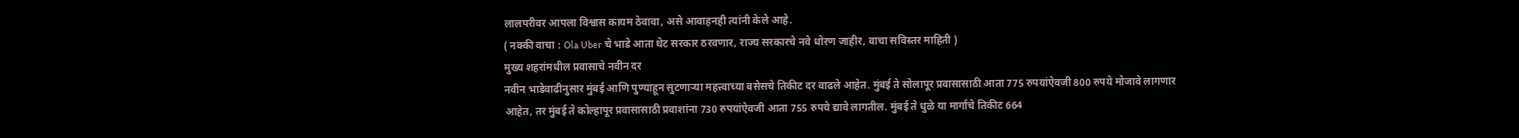लालपरीवर आपला विश्वास कायम ठेवावा, असे आवाहनही त्यांनी केले आहे.
( नक्की वाचा : Ola Uber चे भाडे आता थेट सरकार ठरवणार, राज्य सरकारचे नवे धोरण जाहीर, वाचा सविस्तर माहिती )
मुख्य शहरांमधील प्रवासाचे नवीन दर
नवीन भाडेवाढीनुसार मुंबई आणि पुण्याहून सुटणाऱ्या महत्त्वाच्या बसेसचे तिकीट दर वाढले आहेत. मुंबई ते सोलापूर प्रवासासाठी आता 775 रुपयांऐवजी 800 रुपये मोजावे लागणार आहेत, तर मुंबई ते कोल्हापूर प्रवासासाठी प्रवाशांना 730 रुपयांऐवजी आता 755 रुपये द्यावे लागतील. मुंबई ते धुळे या मार्गाचे तिकीट 664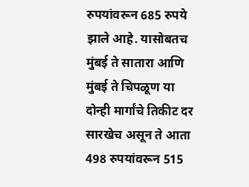रुपयांवरून 685 रुपये झाले आहे. यासोबतच मुंबई ते सातारा आणि मुंबई ते चिपळूण या दोन्ही मार्गांचे तिकीट दर सारखेच असून ते आता 498 रुपयांवरून 515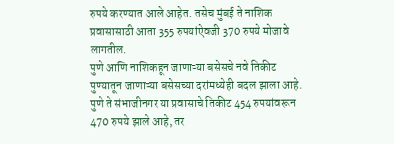रुपये करण्यात आले आहेत. तसेच मुंबई ते नाशिक प्रवासासाठी आता 355 रुपयांऐवजी 370 रुपये मोजावे लागतील.
पुणे आणि नाशिकहून जाणाऱ्या बसेसचे नवे तिकीट
पुण्यातून जाणाऱ्या बसेसच्या दरांमध्येही बदल झाला आहे. पुणे ते संभाजीनगर या प्रवासाचे तिकीट 454 रुपयांवरून 470 रुपये झाले आहे, तर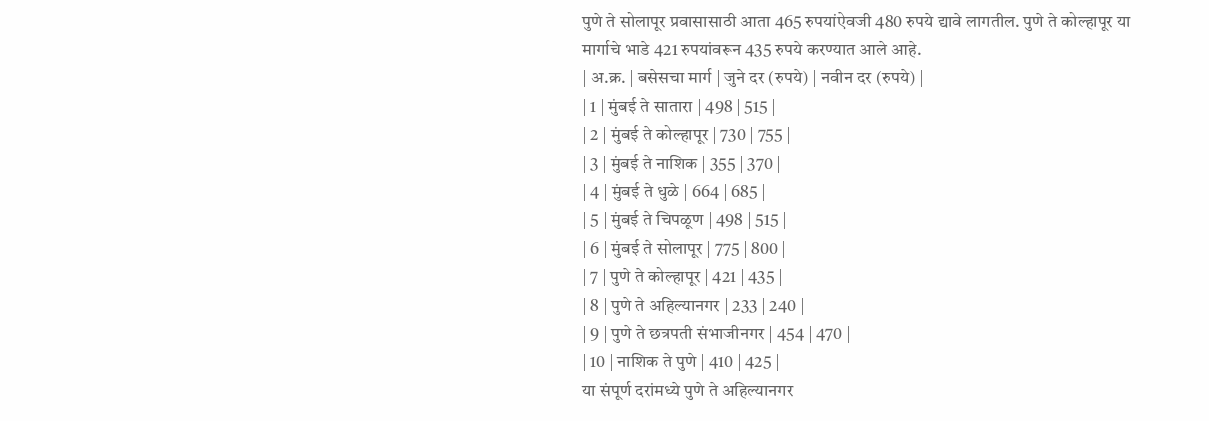पुणे ते सोलापूर प्रवासासाठी आता 465 रुपयांऐवजी 480 रुपये द्यावे लागतील. पुणे ते कोल्हापूर या मार्गाचे भाडे 421 रुपयांवरून 435 रुपये करण्यात आले आहे.
| अ.क्र. | बसेसचा मार्ग | जुने दर (रुपये) | नवीन दर (रुपये) |
| 1 | मुंबई ते सातारा | 498 | 515 |
| 2 | मुंबई ते कोल्हापूर | 730 | 755 |
| 3 | मुंबई ते नाशिक | 355 | 370 |
| 4 | मुंबई ते धुळे | 664 | 685 |
| 5 | मुंबई ते चिपळूण | 498 | 515 |
| 6 | मुंबई ते सोलापूर | 775 | 800 |
| 7 | पुणे ते कोल्हापूर | 421 | 435 |
| 8 | पुणे ते अहिल्यानगर | 233 | 240 |
| 9 | पुणे ते छत्रपती संभाजीनगर | 454 | 470 |
| 10 | नाशिक ते पुणे | 410 | 425 |
या संपूर्ण दरांमध्ये पुणे ते अहिल्यानगर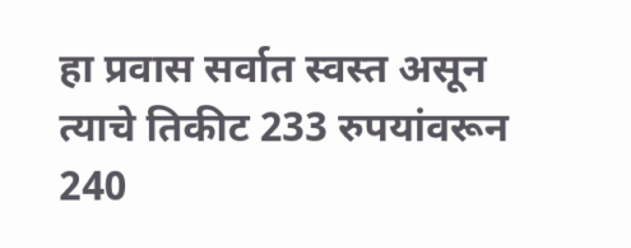हा प्रवास सर्वात स्वस्त असून त्याचे तिकीट 233 रुपयांवरून 240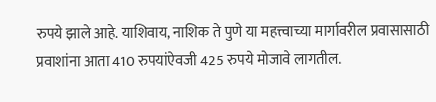रुपये झाले आहे. याशिवाय, नाशिक ते पुणे या महत्त्वाच्या मार्गावरील प्रवासासाठी प्रवाशांना आता 410 रुपयांऐवजी 425 रुपये मोजावे लागतील.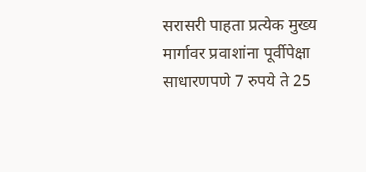सरासरी पाहता प्रत्येक मुख्य मार्गावर प्रवाशांना पूर्वीपेक्षा साधारणपणे 7 रुपये ते 25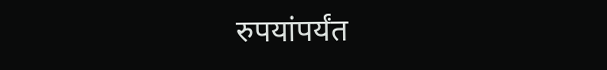रुपयांपर्यंत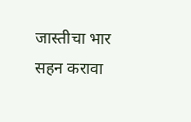जास्तीचा भार सहन करावा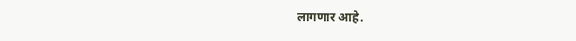लागणार आहे.